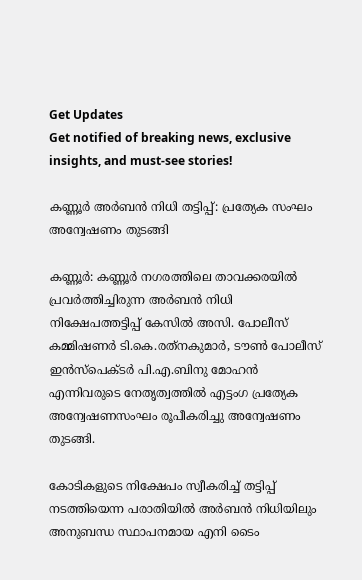Get Updates
Get notified of breaking news, exclusive insights, and must-see stories!

കണ്ണൂര്‍ അര്‍ബന്‍ നിധി തട്ടിപ്പ്: പ്രത്യേക സംഘം അന്വേഷണം തുടങ്ങി

കണ്ണൂര്‍: കണ്ണൂര്‍ നഗരത്തിലെ താവക്കരയില്‍ പ്രവര്‍ത്തിച്ചിരുന്ന അര്‍ബന്‍ നിധി നിക്ഷേപത്തട്ടിപ്പ് കേസില്‍ അസി. പോലീസ് കമ്മിഷണര്‍ ടി.കെ.രത്‌നകുമാര്‍, ടൗണ്‍ പോലീസ് ഇന്‍സ്‌പെക്ടര്‍ പി.എ.ബിനു മോഹന്‍ എന്നിവരുടെ നേതൃത്വത്തില്‍ എട്ടംഗ പ്രത്യേക അന്വേഷണസംഘം രൂപീകരിച്ചു അന്വേഷണം തുടങ്ങി.

കോടികളുടെ നിക്ഷേപം സ്വീകരിച്ച് തട്ടിപ്പ് നടത്തിയെന്ന പരാതിയില്‍ അര്‍ബന്‍ നിധിയിലും അനുബന്ധ സ്ഥാപനമായ എനി ടൈം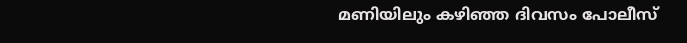മണിയിലും കഴിഞ്ഞ ദിവസം പോലീസ്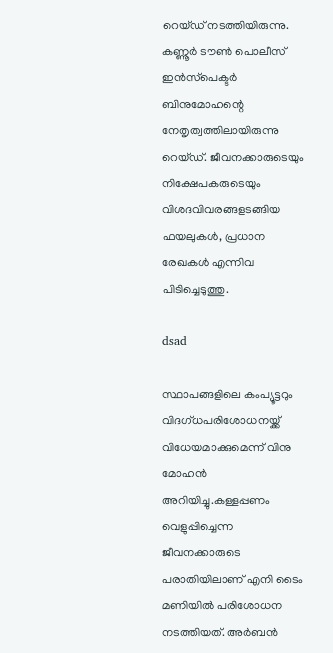റെയ്ഡ് നടത്തിയിരുന്നു. കണ്ണൂര്‍ ടൗണ്‍ പൊലീസ് ഇന്‍സ്‌പെക്ടര്‍ ബിനുമോഹന്റെ നേതൃത്വത്തിലായിരുന്നു റെയ്ഡ്. ജീവനക്കാരുടെയും നിക്ഷേപകരുടെയും വിശദവിവരങ്ങളടങ്ങിയ ഫയലുകള്‍, പ്രധാന രേഖകള്‍ എന്നിവ പിടിച്ചെടുത്തു.

dsad

സ്ഥാപങ്ങളിലെ കംപ്യൂട്ടറും വിദഗ്ധപരിശോധനയ്ക്ക് വിധേയമാക്കുമെന്ന് വിനു മോഹന്‍ അറിയിച്ചു.കള്ളപ്പണം വെളുപ്പിച്ചെന്ന ജീവനക്കാരുടെ പരാതിയിലാണ് എനി ടൈം മണിയില്‍ പരിശോധന നടത്തിയത്. അര്‍ബന്‍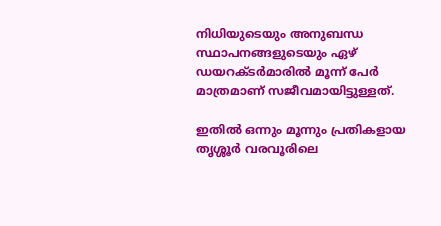നിധിയുടെയും അനുബന്ധ സ്ഥാപനങ്ങളുടെയും ഏഴ് ഡയറക്ടര്‍മാരില്‍ മൂന്ന് പേര്‍ മാത്രമാണ് സജീവമായിട്ടുള്ളത്.

ഇതില്‍ ഒന്നും മൂന്നും പ്രതികളായ തൃശ്ശൂര്‍ വരവൂരിലെ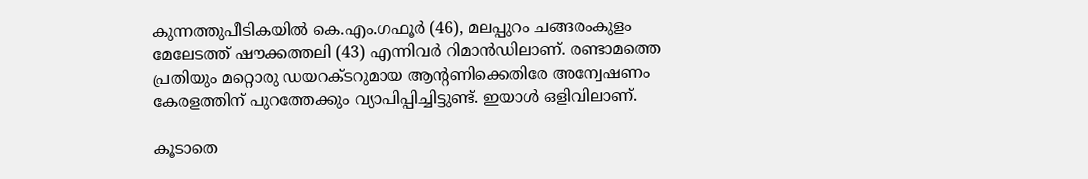കുന്നത്തുപീടികയില്‍ കെ.എം.ഗഫൂര്‍ (46), മലപ്പുറം ചങ്ങരംകുളം മേലേടത്ത് ഷൗക്കത്തലി (43) എന്നിവര്‍ റിമാന്‍ഡിലാണ്. രണ്ടാമത്തെ പ്രതിയും മറ്റൊരു ഡയറക്ടറുമായ ആന്റണിക്കെതിരേ അന്വേഷണം കേരളത്തിന് പുറത്തേക്കും വ്യാപിപ്പിച്ചിട്ടുണ്ട്. ഇയാള്‍ ഒളിവിലാണ്.

കൂടാതെ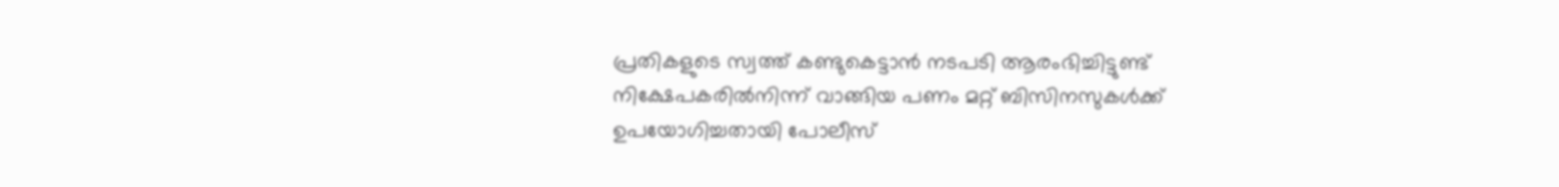പ്രതികളുടെ സ്വത്ത് കണ്ടുകെട്ടാന്‍ നടപടി ആരംഭിച്ചിട്ടുണ്ട് നിക്ഷേപകരില്‍നിന്ന് വാങ്ങിയ പണം മറ്റ് ബിസിനസുകള്‍ക്ക് ഉപയോഗിച്ചതായി പോലീസ്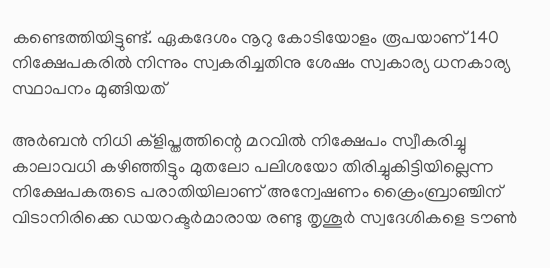കണ്ടെത്തിയിട്ടുണ്ട്. ഏകദേശം നൂറു കോടിയോളം രൂപയാണ് 140 നിക്ഷേപകരില്‍ നിന്നും സ്വകരിച്ചതിനു ശേഷം സ്വകാര്യ ധനകാര്യ സ്ഥാപനം മുങ്ങിയത്

അര്‍ബന്‍ നിധി ക്‌ളിപ്തത്തിന്റെ മറവില്‍ നിക്ഷേപം സ്വീകരിച്ചു കാലാവധി കഴിഞ്ഞിട്ടും മുതലോ പലിശയോ തിരിച്ചുകിട്ടിയില്ലെന്ന നിക്ഷേപകരുടെ പരാതിയിലാണ് അന്വേഷണം ക്രൈംബ്രാഞ്ചിന് വിടാനിരിക്കെ ഡയറക്ടര്‍മാരായ രണ്ടു തൃശൂര്‍ സ്വദേശികളെ ടൗണ്‍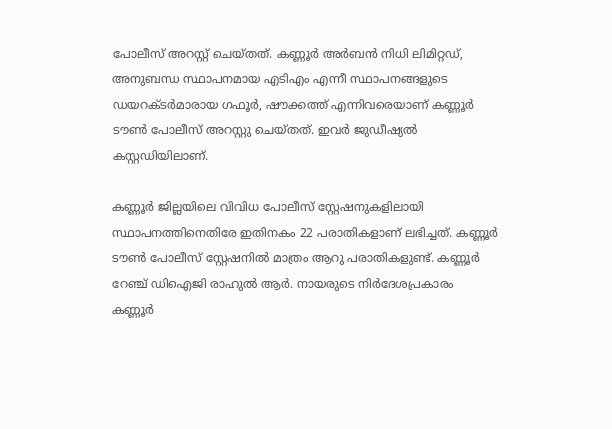പോലീസ് അറസ്റ്റ് ചെയ്തത്. കണ്ണൂര്‍ അര്‍ബന്‍ നിധി ലിമിറ്റഡ്, അനുബന്ധ സ്ഥാപനമായ എടിഎം എന്നീ സ്ഥാപനങ്ങളുടെ ഡയറക്ടര്‍മാരായ ഗഫൂര്‍, ഷൗക്കത്ത് എന്നിവരെയാണ് കണ്ണൂര്‍ ടൗണ്‍ പോലീസ് അറസ്റ്റു ചെയ്തത്. ഇവര്‍ ജുഡീഷ്യല്‍ കസ്റ്റഡിയിലാണ്.

കണ്ണൂര്‍ ജില്ലയിലെ വിവിധ പോലീസ് സ്റ്റേഷനുകളിലായി സ്ഥാപനത്തിനെതിരേ ഇതിനകം 22 പരാതികളാണ് ലഭിച്ചത്. കണ്ണൂര്‍ ടൗണ്‍ പോലീസ് സ്റ്റേഷനില്‍ മാത്രം ആറു പരാതികളുണ്ട്. കണ്ണൂര്‍ റേഞ്ച് ഡിഐജി രാഹുല്‍ ആര്‍. നായരുടെ നിര്‍ദേശപ്രകാരം കണ്ണൂര്‍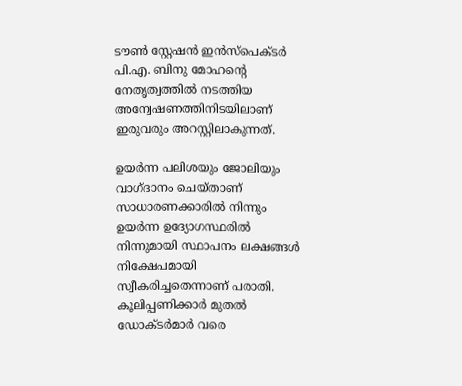ടൗണ്‍ സ്റ്റേഷന്‍ ഇന്‍സ്‌പെക്ടര്‍ പി.എ. ബിനു മോഹന്റെ നേതൃത്വത്തില്‍ നടത്തിയ അന്വേഷണത്തിനിടയിലാണ് ഇരുവരും അറസ്റ്റിലാകുന്നത്.

ഉയര്‍ന്ന പലിശയും ജോലിയും വാഗ്ദാനം ചെയ്താണ് സാധാരണക്കാരില്‍ നിന്നും ഉയര്‍ന്ന ഉദ്യോഗസ്ഥരില്‍ നിന്നുമായി സ്ഥാപനം ലക്ഷങ്ങള്‍ നിക്ഷേപമായി സ്വീകരിച്ചതെന്നാണ് പരാതി. കൂലിപ്പണിക്കാര്‍ മുതല്‍ ഡോക്ടര്‍മാര്‍ വരെ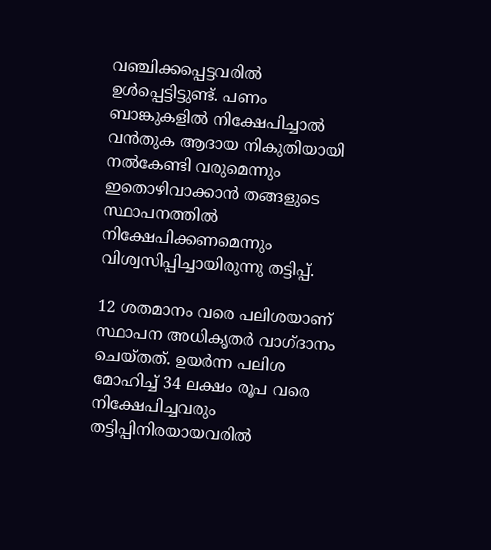വഞ്ചിക്കപ്പെട്ടവരില്‍ ഉള്‍പ്പെട്ടിട്ടുണ്ട്. പണം ബാങ്കുകളില്‍ നിക്ഷേപിച്ചാല്‍ വന്‍തുക ആദായ നികുതിയായി നല്‍കേണ്ടി വരുമെന്നും ഇതൊഴിവാക്കാന്‍ തങ്ങളുടെ സ്ഥാപനത്തില്‍ നിക്ഷേപിക്കണമെന്നും വിശ്വസിപ്പിച്ചായിരുന്നു തട്ടിപ്പ്.

12 ശതമാനം വരെ പലിശയാണ് സ്ഥാപന അധികൃതര്‍ വാഗ്ദാനം ചെയ്തത്. ഉയര്‍ന്ന പലിശ മോഹിച്ച് 34 ലക്ഷം രൂപ വരെ നിക്ഷേപിച്ചവരും തട്ടിപ്പിനിരയായവരില്‍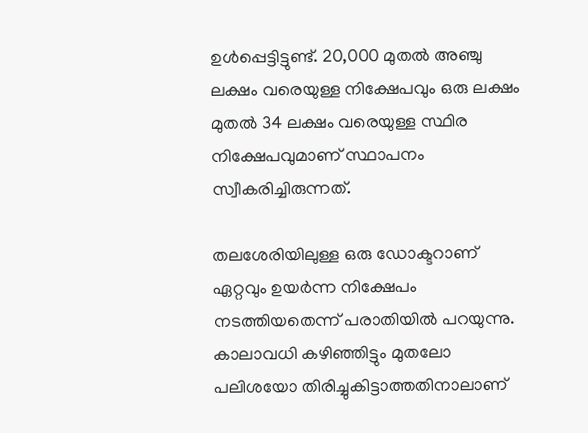ഉള്‍പ്പെട്ടിട്ടുണ്ട്. 20,000 മുതല്‍ അഞ്ചു ലക്ഷം വരെയുള്ള നിക്ഷേപവും ഒരു ലക്ഷം മുതല്‍ 34 ലക്ഷം വരെയുള്ള സ്ഥിര നിക്ഷേപവുമാണ് സ്ഥാപനം സ്വീകരിച്ചിരുന്നത്.

തലശേരിയിലുള്ള ഒരു ഡോക്ടറാണ് ഏറ്റവും ഉയര്‍ന്ന നിക്ഷേപം നടത്തിയതെന്ന് പരാതിയില്‍ പറയുന്നു. കാലാവധി കഴിഞ്ഞിട്ടും മുതലോ പലിശയോ തിരിച്ചുകിട്ടാത്തതിനാലാണ്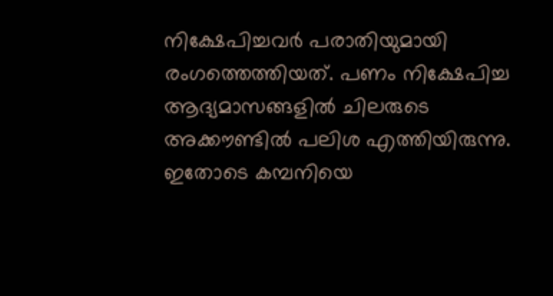നിക്ഷേപിച്ചവര്‍ പരാതിയുമായി രംഗത്തെത്തിയത്. പണം നിക്ഷേപിച്ച ആദ്യമാസങ്ങളില്‍ ചിലരുടെ അക്കൗണ്ടില്‍ പലിശ എത്തിയിരുന്നു. ഇതോടെ കമ്പനിയെ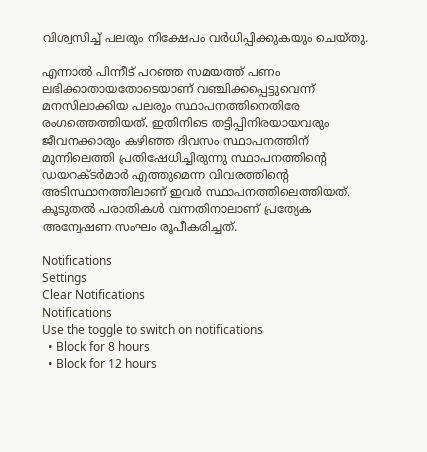വിശ്വസിച്ച് പലരും നിക്ഷേപം വര്‍ധിപ്പിക്കുകയും ചെയ്തു.

എന്നാല്‍ പിന്നീട് പറഞ്ഞ സമയത്ത് പണം ലഭിക്കാതായതോടെയാണ് വഞ്ചിക്കപ്പെട്ടുവെന്ന് മനസിലാക്കിയ പലരും സ്ഥാപനത്തിനെതിരേ രംഗത്തെത്തിയത്. ഇതിനിടെ തട്ടിപ്പിനിരയായവരും ജീവനക്കാരും കഴിഞ്ഞ ദിവസം സ്ഥാപനത്തിന് മുന്നിലെത്തി പ്രതിഷേധിച്ചിരുന്നു സ്ഥാപനത്തിന്റെ ഡയറക്ടര്‍മാര്‍ എത്തുമെന്ന വിവരത്തിന്റെ അടിസ്ഥാനത്തിലാണ് ഇവര്‍ സ്ഥാപനത്തിലെത്തിയത്. കൂടുതല്‍ പരാതികള്‍ വന്നതിനാലാണ് പ്രത്യേക അന്വേഷണ സംഘം രൂപീകരിച്ചത്.

Notifications
Settings
Clear Notifications
Notifications
Use the toggle to switch on notifications
  • Block for 8 hours
  • Block for 12 hours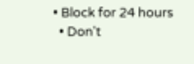• Block for 24 hours
  • Don't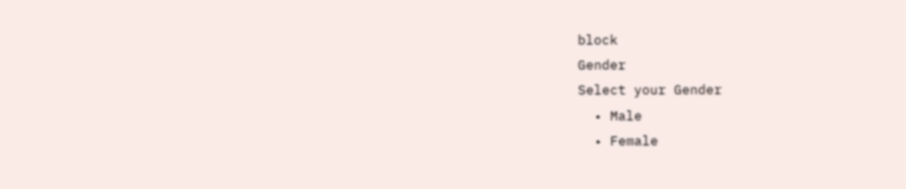block
Gender
Select your Gender
  • Male
  • Female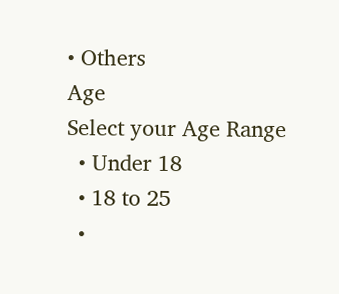• Others
Age
Select your Age Range
  • Under 18
  • 18 to 25
  •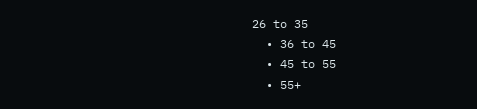26 to 35
  • 36 to 45
  • 45 to 55
  • 55+